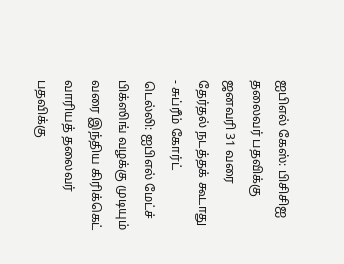ஐபிஎல் கேஸ்: பிசிசிஐ தலைவர் பதவிக்கு ஜனவரி 31 வரை தேர்தல் நடத்தக் கூடாது - சுப்ரீம் கோர்ட்
டெல்லி: ஐபிஎல் மேட்ச் பிக்ஸிங் வழக்கு முடியும் வரை இந்திய கிரிக்கெட் வாரியத் தலைவர் பதவிக்கு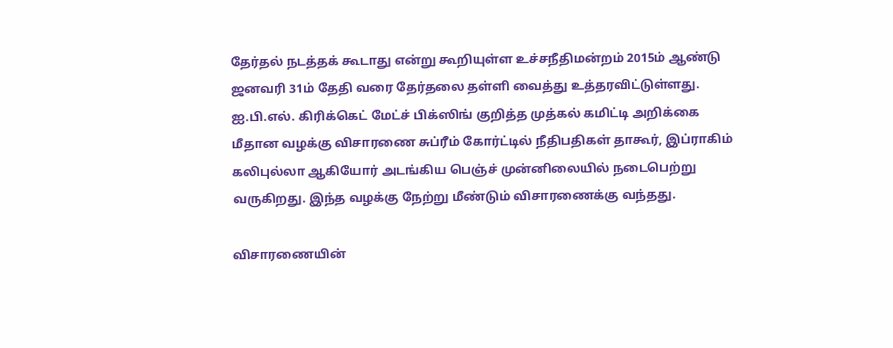தேர்தல் நடத்தக் கூடாது என்று கூறியுள்ள உச்சநீதிமன்றம் 2015ம் ஆண்டு ஜனவரி 31ம் தேதி வரை தேர்தலை தள்ளி வைத்து உத்தரவிட்டுள்ளது.
ஐ.பி.எல். கிரிக்கெட் மேட்ச் பிக்ஸிங் குறித்த முத்கல் கமிட்டி அறிக்கை மீதான வழக்கு விசாரணை சுப்ரீம் கோர்ட்டில் நீதிபதிகள் தாகூர், இப்ராகிம் கலிபுல்லா ஆகியோர் அடங்கிய பெஞ்ச் முன்னிலையில் நடைபெற்று வருகிறது. இந்த வழக்கு நேற்று மீண்டும் விசாரணைக்கு வந்தது.

விசாரணையின்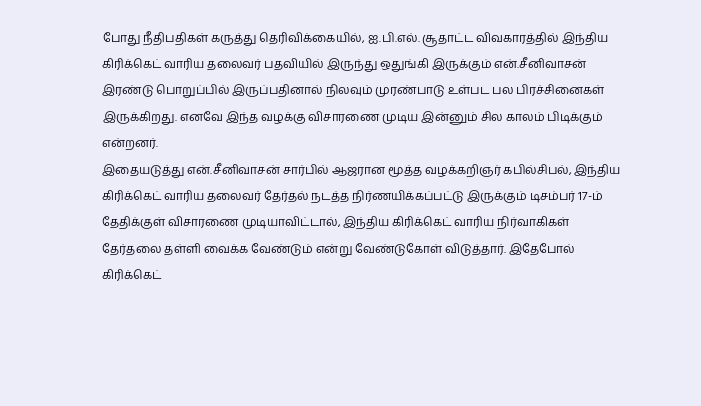போது நீதிபதிகள் கருத்து தெரிவிக்கையில், ஐ.பி.எல். சூதாட்ட விவகாரத்தில் இந்திய கிரிக்கெட் வாரிய தலைவர் பதவியில் இருந்து ஒதுங்கி இருக்கும் என்.சீனிவாசன் இரண்டு பொறுப்பில் இருப்பதினால் நிலவும் முரண்பாடு உள்பட பல பிரச்சினைகள் இருக்கிறது. எனவே இந்த வழக்கு விசாரணை முடிய இன்னும் சில காலம் பிடிக்கும் என்றனர்.
இதையடுத்து என்.சீனிவாசன் சார்பில் ஆஜரான மூத்த வழக்கறிஞர் கபில்சிபல், இந்திய கிரிக்கெட் வாரிய தலைவர் தேர்தல் நடத்த நிர்ணயிக்கப்பட்டு இருக்கும் டிசம்பர் 17-ம் தேதிக்குள் விசாரணை முடியாவிட்டால், இந்திய கிரிக்கெட் வாரிய நிர்வாகிகள் தேர்தலை தள்ளி வைக்க வேண்டும் என்று வேண்டுகோள் விடுத்தார். இதேபோல் கிரிக்கெட்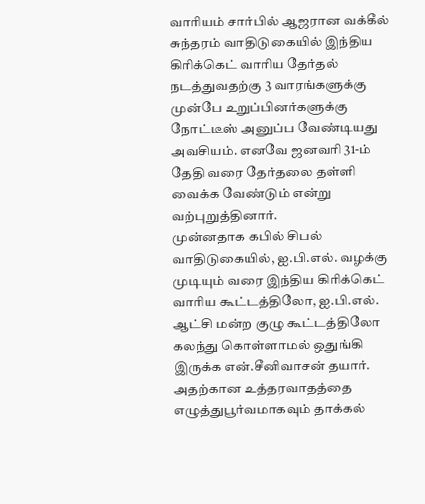வாரியம் சார்பில் ஆஜரான வக்கீல் சுந்தரம் வாதிடுகையில் இந்திய கிரிக்கெட் வாரிய தேர்தல் நடத்துவதற்கு 3 வாரங்களுக்கு முன்பே உறுப்பினர்களுக்கு நோட்டீஸ் அனுப்ப வேண்டியது அவசியம். எனவே ஜனவரி 31-ம் தேதி வரை தேர்தலை தள்ளி வைக்க வேண்டும் என்று வற்புறுத்தினார்.
முன்னதாக கபில் சிபல் வாதிடுகையில், ஐ.பி.எல். வழக்கு முடியும் வரை இந்திய கிரிக்கெட் வாரிய கூட்டத்திலோ, ஐ.பி.எல். ஆட்சி மன்ற குழு கூட்டத்திலோ கலந்து கொள்ளாமல் ஒதுங்கி இருக்க என்.சீனிவாசன் தயார். அதற்கான உத்தரவாதத்தை எழுத்துபூர்வமாகவும் தாக்கல்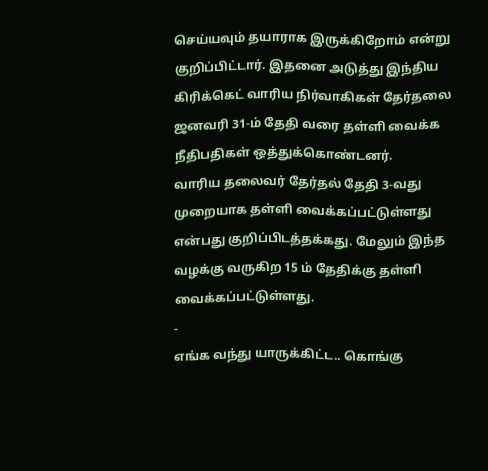செய்யவும் தயாராக இருக்கிறோம் என்று குறிப்பிட்டார். இதனை அடுத்து இந்திய கிரிக்கெட் வாரிய நிர்வாகிகள் தேர்தலை ஜனவரி 31-ம் தேதி வரை தள்ளி வைக்க நீதிபதிகள் ஒத்துக்கொண்டனர்.
வாரிய தலைவர் தேர்தல் தேதி 3-வது முறையாக தள்ளி வைக்கப்பட்டுள்ளது என்பது குறிப்பிடத்தக்கது. மேலும் இந்த வழக்கு வருகிற 15 ம் தேதிக்கு தள்ளி வைக்கப்பட்டுள்ளது.
-
எங்க வந்து யாருக்கிட்ட.. கொங்கு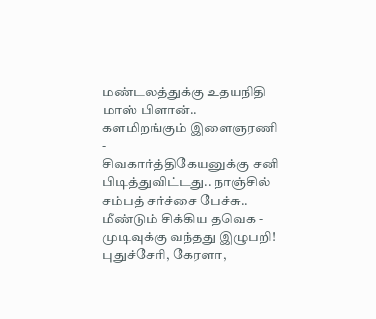மண்டலத்துக்கு உதயநிதி மாஸ் பிளான்.. களமிறங்கும் இளைஞரணி -
சிவகார்த்திகேயனுக்கு சனி பிடித்துவிட்டது.. நாஞ்சில் சம்பத் சர்ச்சை பேச்சு.. மீண்டும் சிக்கிய தவெக -
முடிவுக்கு வந்தது இழுபறி! புதுச்சேரி, கேரளா,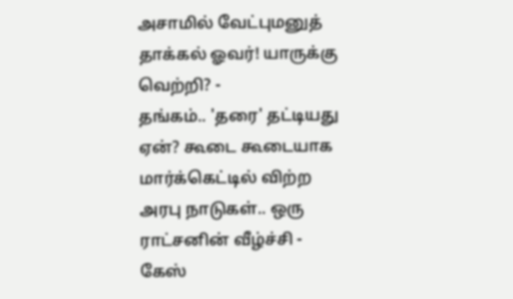அசாமில் வேட்புமனுத் தாக்கல் ஓவர்! யாருக்கு வெற்றி? -
தங்கம்.. 'தரை' தட்டியது ஏன்? கூடை கூடையாக மார்க்கெட்டில் விற்ற அரபு நாடுகள்.. ஒரு ராட்சனின் வீழ்ச்சி -
கேஸ்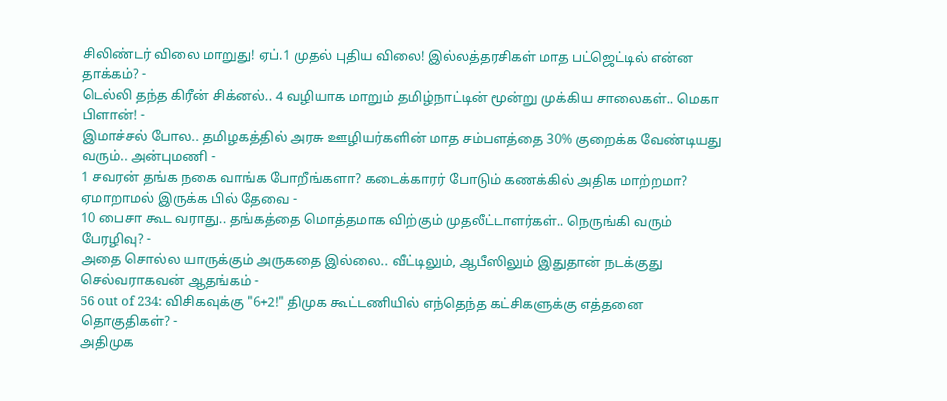சிலிண்டர் விலை மாறுது! ஏப்.1 முதல் புதிய விலை! இல்லத்தரசிகள் மாத பட்ஜெட்டில் என்ன தாக்கம்? -
டெல்லி தந்த கிரீன் சிக்னல்.. 4 வழியாக மாறும் தமிழ்நாட்டின் மூன்று முக்கிய சாலைகள்.. மெகா பிளான்! -
இமாச்சல் போல.. தமிழகத்தில் அரசு ஊழியர்களின் மாத சம்பளத்தை 30% குறைக்க வேண்டியது வரும்.. அன்புமணி -
1 சவரன் தங்க நகை வாங்க போறீங்களா? கடைக்காரர் போடும் கணக்கில் அதிக மாற்றமா? ஏமாறாமல் இருக்க பில் தேவை -
10 பைசா கூட வராது.. தங்கத்தை மொத்தமாக விற்கும் முதலீட்டாளர்கள்.. நெருங்கி வரும் பேரழிவு? -
அதை சொல்ல யாருக்கும் அருகதை இல்லை.. வீட்டிலும், ஆபீஸிலும் இதுதான் நடக்குது செல்வராகவன் ஆதங்கம் -
56 out of 234: விசிகவுக்கு "6+2!" திமுக கூட்டணியில் எந்தெந்த கட்சிகளுக்கு எத்தனை தொகுதிகள்? -
அதிமுக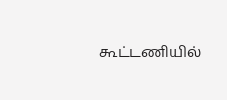கூட்டணியில்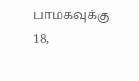பாமகவுக்கு 18,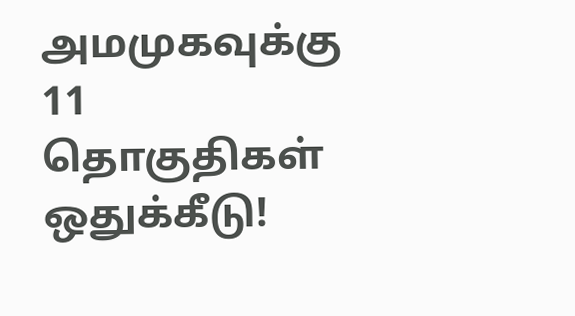அமமுகவுக்கு 11 தொகுதிகள் ஒதுக்கீடு!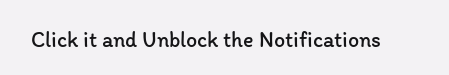Click it and Unblock the Notifications